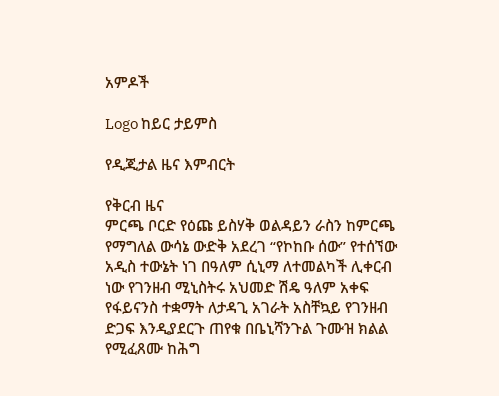አምዶች

Logo ከይር ታይምስ

የዲጂታል ዜና እምብርት

የቅርብ ዜና
ምርጫ ቦርድ የዕጩ ይስሃቅ ወልዳይን ራስን ከምርጫ የማግለል ውሳኔ ውድቅ አደረገ “የኮከቡ ሰው” የተሰኘው አዲስ ተውኔት ነገ በዓለም ሲኒማ ለተመልካች ሊቀርብ ነው የገንዘብ ሚኒስትሩ አህመድ ሽዴ ዓለም አቀፍ የፋይናንስ ተቋማት ለታዳጊ አገራት አስቸኳይ የገንዘብ ድጋፍ እንዲያደርጉ ጠየቁ በቤኒሻንጉል ጉሙዝ ክልል የሚፈጸሙ ከሕግ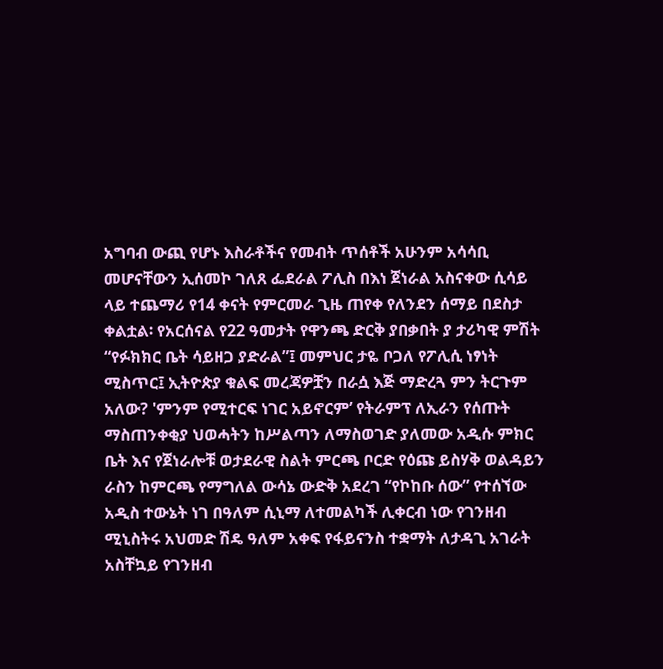አግባብ ውጪ የሆኑ እስራቶችና የመብት ጥሰቶች አሁንም አሳሳቢ መሆናቸውን ኢሰመኮ ገለጸ ፌደራል ፖሊስ በእነ ጀነራል አስናቀው ሲሳይ ላይ ተጨማሪ የ14 ቀናት የምርመራ ጊዜ ጠየቀ የለንደን ሰማይ በደስታ ቀልቷል፡ የአርሰናል የ22 ዓመታት የዋንጫ ድርቅ ያበቃበት ያ ታሪካዊ ምሽት “የፉክክር ቤት ሳይዘጋ ያድራል”፤ መምህር ታዬ ቦጋለ የፖሊሲ ነፃነት ሚስጥር፤ ኢትዮጵያ ቁልፍ መረጃዎቿን በራሷ እጅ ማድረጓ ምን ትርጉም አለው? 'ምንም የሚተርፍ ነገር አይኖርም’ የትራምፕ ለኢራን የሰጡት ማስጠንቀቂያ ህወሓትን ከሥልጣን ለማስወገድ ያለመው አዲሱ ምክር ቤት እና የጀነራሎቹ ወታደራዊ ስልት ምርጫ ቦርድ የዕጩ ይስሃቅ ወልዳይን ራስን ከምርጫ የማግለል ውሳኔ ውድቅ አደረገ “የኮከቡ ሰው” የተሰኘው አዲስ ተውኔት ነገ በዓለም ሲኒማ ለተመልካች ሊቀርብ ነው የገንዘብ ሚኒስትሩ አህመድ ሽዴ ዓለም አቀፍ የፋይናንስ ተቋማት ለታዳጊ አገራት አስቸኳይ የገንዘብ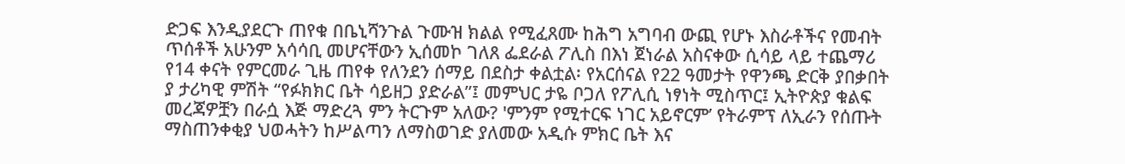ድጋፍ እንዲያደርጉ ጠየቁ በቤኒሻንጉል ጉሙዝ ክልል የሚፈጸሙ ከሕግ አግባብ ውጪ የሆኑ እስራቶችና የመብት ጥሰቶች አሁንም አሳሳቢ መሆናቸውን ኢሰመኮ ገለጸ ፌደራል ፖሊስ በእነ ጀነራል አስናቀው ሲሳይ ላይ ተጨማሪ የ14 ቀናት የምርመራ ጊዜ ጠየቀ የለንደን ሰማይ በደስታ ቀልቷል፡ የአርሰናል የ22 ዓመታት የዋንጫ ድርቅ ያበቃበት ያ ታሪካዊ ምሽት “የፉክክር ቤት ሳይዘጋ ያድራል”፤ መምህር ታዬ ቦጋለ የፖሊሲ ነፃነት ሚስጥር፤ ኢትዮጵያ ቁልፍ መረጃዎቿን በራሷ እጅ ማድረጓ ምን ትርጉም አለው? 'ምንም የሚተርፍ ነገር አይኖርም’ የትራምፕ ለኢራን የሰጡት ማስጠንቀቂያ ህወሓትን ከሥልጣን ለማስወገድ ያለመው አዲሱ ምክር ቤት እና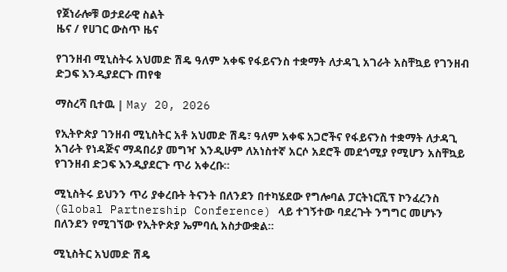የጀነራሎቹ ወታደራዊ ስልት
ዜና / የሀገር ውስጥ ዜና

የገንዘብ ሚኒስትሩ አህመድ ሽዴ ዓለም አቀፍ የፋይናንስ ተቋማት ለታዳጊ አገራት አስቸኳይ የገንዘብ ድጋፍ እንዲያደርጉ ጠየቁ

ማስረሻ ቢተዉ | May 20, 2026

የኢትዮጵያ ገንዘብ ሚኒስትር አቶ አህመድ ሽዴ፣ ዓለም አቀፍ አጋሮችና የፋይናንስ ተቋማት ለታዳጊ አገራት የነዳጅና ማዳበሪያ መግዣ እንዲሁም ለአነስተኛ አርሶ አደሮች መደጎሚያ የሚሆን አስቸኳይ የገንዘብ ድጋፍ እንዲያደርጉ ጥሪ አቀረቡ።

ሚኒስትሩ ይህንን ጥሪ ያቀረቡት ትናንት በለንደን በተካሄደው የግሎባል ፓርትነርሺፕ ኮንፈረንስ (Global Partnership Conference) ላይ ተገኝተው ባደረጉት ንግግር መሆኑን በለንደን የሚገኘው የኢትዮጵያ ኤምባሲ አስታውቋል።

ሚኒስትር አህመድ ሽዴ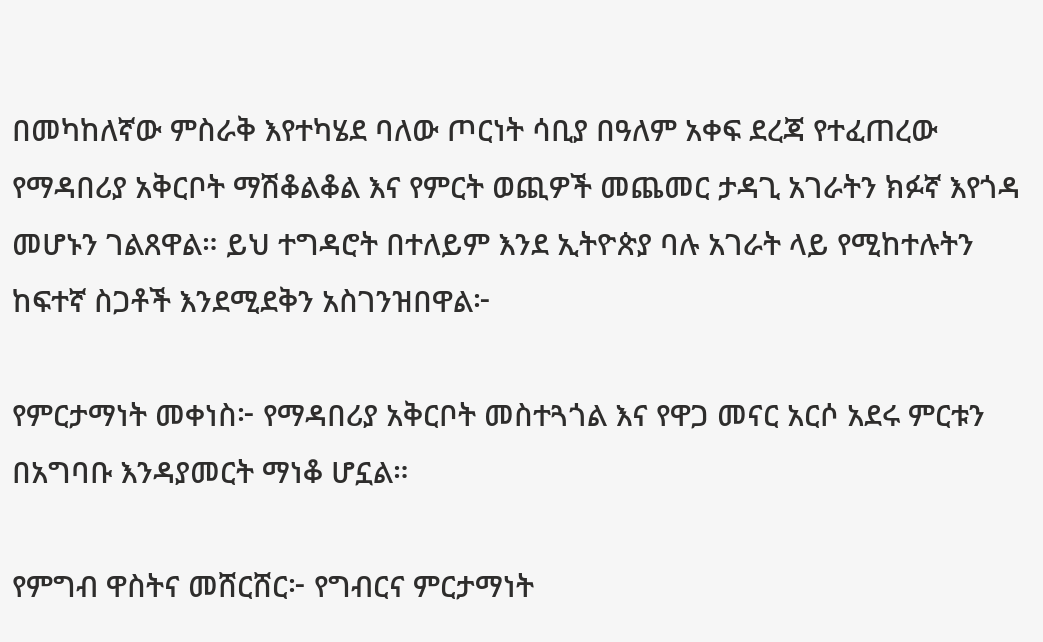በመካከለኛው ምስራቅ እየተካሄደ ባለው ጦርነት ሳቢያ በዓለም አቀፍ ደረጃ የተፈጠረው የማዳበሪያ አቅርቦት ማሽቆልቆል እና የምርት ወጪዎች መጨመር ታዳጊ አገራትን ክፉኛ እየጎዳ መሆኑን ገልጸዋል። ይህ ተግዳሮት በተለይም እንደ ኢትዮጵያ ባሉ አገራት ላይ የሚከተሉትን ከፍተኛ ስጋቶች እንደሚደቅን አስገንዝበዋል፦

የምርታማነት መቀነስ፦ የማዳበሪያ አቅርቦት መስተጓጎል እና የዋጋ መናር አርሶ አደሩ ምርቱን በአግባቡ እንዳያመርት ማነቆ ሆኗል።

የምግብ ዋስትና መሸርሸር፦ የግብርና ምርታማነት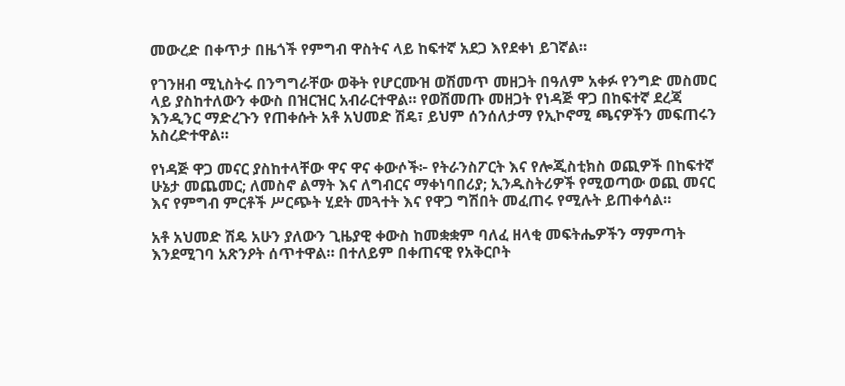መውረድ በቀጥታ በዜጎች የምግብ ዋስትና ላይ ከፍተኛ አደጋ እየደቀነ ይገኛል።

የገንዘብ ሚኒስትሩ በንግግራቸው ወቅት የሆርሙዝ ወሽመጥ መዘጋት በዓለም አቀፉ የንግድ መስመር ላይ ያስከተለውን ቀውስ በዝርዝር አብራርተዋል። የወሽመጡ መዘጋት የነዳጅ ዋጋ በከፍተኛ ደረጃ እንዲንር ማድረጉን የጠቀሱት አቶ አህመድ ሽዴ፣ ይህም ሰንሰለታማ የኢኮኖሚ ጫናዎችን መፍጠሩን አስረድተዋል።

የነዳጅ ዋጋ መናር ያስከተላቸው ዋና ዋና ቀውሶች፦ የትራንስፖርት እና የሎጂስቲክስ ወጪዎች በከፍተኛ ሁኔታ መጨመር; ለመስኖ ልማት እና ለግብርና ማቀነባበሪያ; ኢንዱስትሪዎች የሚወጣው ወጪ መናር እና የምግብ ምርቶች ሥርጭት ሂደት መጓተት እና የዋጋ ግሽበት መፈጠሩ የሚሉት ይጠቀሳል።

አቶ አህመድ ሽዴ አሁን ያለውን ጊዜያዊ ቀውስ ከመቋቋም ባለፈ ዘላቂ መፍትሔዎችን ማምጣት እንደሚገባ አጽንዖት ሰጥተዋል። በተለይም በቀጠናዊ የአቅርቦት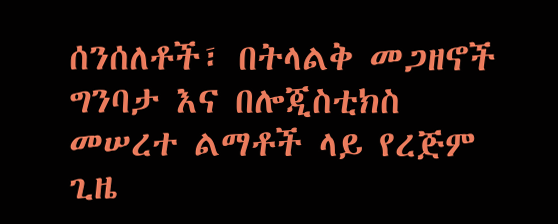ሰንሰለቶች፣ በትላልቅ መጋዘኖች ግንባታ እና በሎጂስቲክስ መሠረተ ልማቶች ላይ የረጅም ጊዜ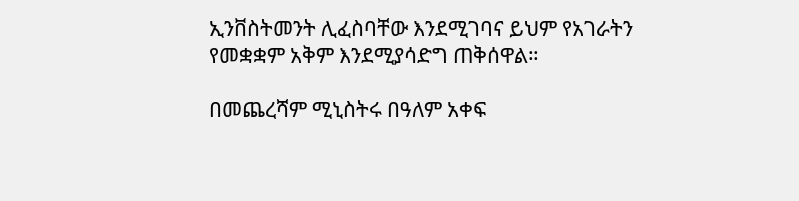ኢንቨስትመንት ሊፈስባቸው እንደሚገባና ይህም የአገራትን የመቋቋም አቅም እንደሚያሳድግ ጠቅሰዋል።

በመጨረሻም ሚኒስትሩ በዓለም አቀፍ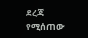ደረጃ የሚሰጠው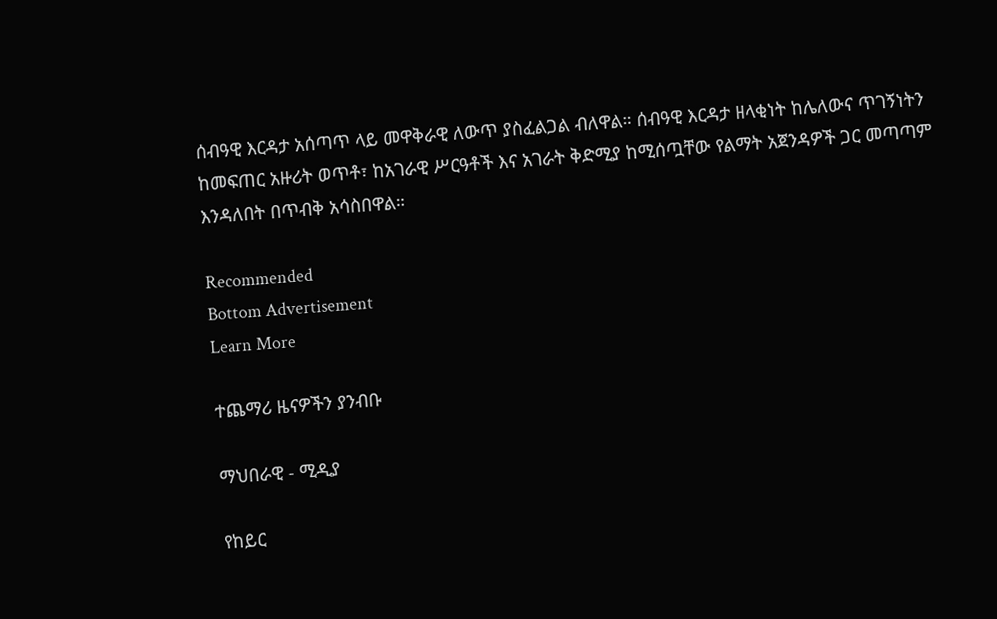ሰብዓዊ እርዳታ አሰጣጥ ላይ መዋቅራዊ ለውጥ ያስፈልጋል ብለዋል። ሰብዓዊ እርዳታ ዘላቂነት ከሌለውና ጥገኝነትን ከመፍጠር አዙሪት ወጥቶ፣ ከአገራዊ ሥርዓቶች እና አገራት ቅድሚያ ከሚሰጧቸው የልማት አጀንዳዎች ጋር መጣጣም እንዳለበት በጥብቅ አሳስበዋል።

Recommended
Bottom Advertisement
Learn More

ተጨማሪ ዜናዎችን ያንብቡ

ማህበራዊ - ሚዲያ

የከይር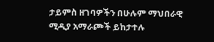ታይምስ ዘገባዎችን በሁሉም ማህበራዊ ሚዲያ አማራጮች ይከታተሉ